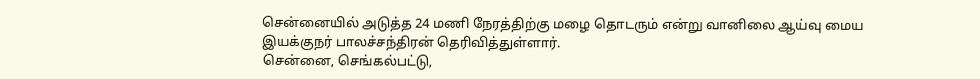சென்னையில் அடுத்த 24 மணி நேரத்திற்கு மழை தொடரும் என்று வானிலை ஆய்வு மைய இயக்குநர் பாலச்சந்திரன் தெரிவித்துள்ளார்.
சென்னை, செங்கல்பட்டு,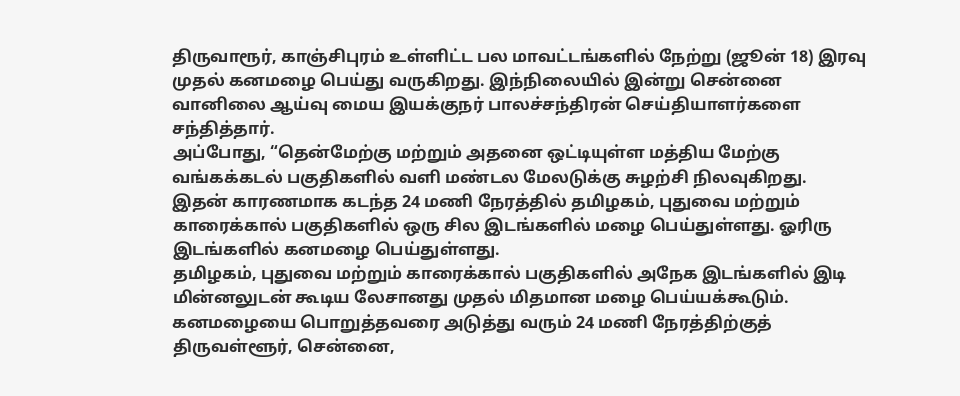திருவாரூர், காஞ்சிபுரம் உள்ளிட்ட பல மாவட்டங்களில் நேற்று (ஜூன் 18) இரவு முதல் கனமழை பெய்து வருகிறது. இந்நிலையில் இன்று சென்னை வானிலை ஆய்வு மைய இயக்குநர் பாலச்சந்திரன் செய்தியாளர்களை சந்தித்தார்.
அப்போது, “தென்மேற்கு மற்றும் அதனை ஒட்டியுள்ள மத்திய மேற்கு வங்கக்கடல் பகுதிகளில் வளி மண்டல மேலடுக்கு சுழற்சி நிலவுகிறது.
இதன் காரணமாக கடந்த 24 மணி நேரத்தில் தமிழகம், புதுவை மற்றும் காரைக்கால் பகுதிகளில் ஒரு சில இடங்களில் மழை பெய்துள்ளது. ஓரிரு இடங்களில் கனமழை பெய்துள்ளது.
தமிழகம், புதுவை மற்றும் காரைக்கால் பகுதிகளில் அநேக இடங்களில் இடி மின்னலுடன் கூடிய லேசானது முதல் மிதமான மழை பெய்யக்கூடும்.
கனமழையை பொறுத்தவரை அடுத்து வரும் 24 மணி நேரத்திற்குத் திருவள்ளூர், சென்னை,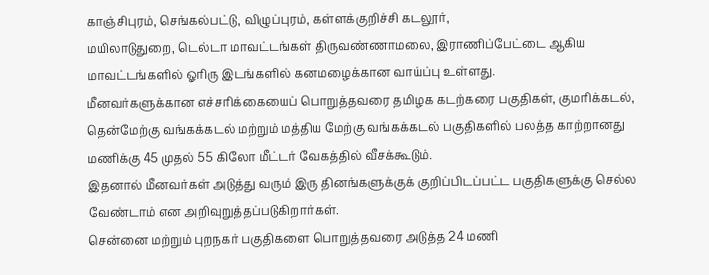காஞ்சிபுரம், செங்கல்பட்டு, விழுப்புரம், கள்ளக்குறிச்சி கடலூர்,
மயிலாடுதுறை, டெல்டா மாவட்டங்கள் திருவண்ணாமலை, இராணிப்பேட்டை ஆகிய மாவட்டங்களில் ஓரிரு இடங்களில் கனமழைக்கான வாய்ப்பு உள்ளது.
மீனவர்களுக்கான எச்சரிக்கையைப் பொறுத்தவரை தமிழக கடற்கரை பகுதிகள், குமரிக்கடல், தென்மேற்கு வங்கக்கடல் மற்றும் மத்திய மேற்கு வங்கக்கடல் பகுதிகளில் பலத்த காற்றானது மணிக்கு 45 முதல் 55 கிலோ மீட்டர் வேகத்தில் வீசக்கூடும்.
இதனால் மீனவர்கள் அடுத்து வரும் இரு தினங்களுக்குக் குறிப்பிடப்பட்ட பகுதிகளுக்கு செல்ல வேண்டாம் என அறிவுறுத்தப்படுகிறார்கள்.
சென்னை மற்றும் புறநகர் பகுதிகளை பொறுத்தவரை அடுத்த 24 மணி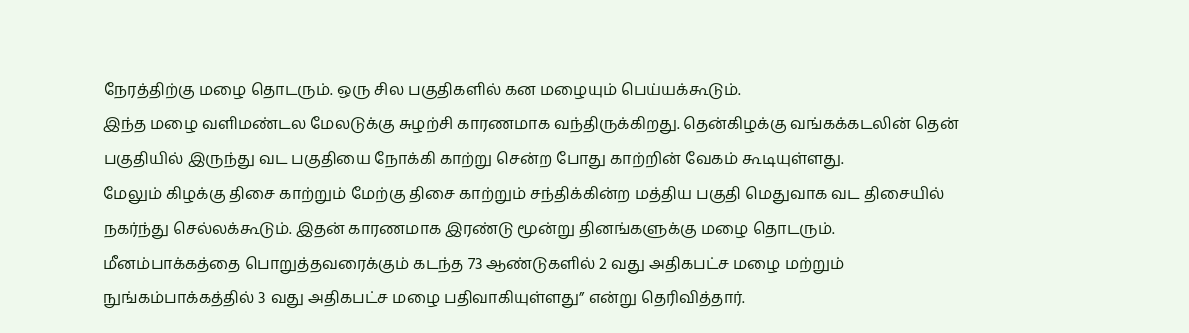நேரத்திற்கு மழை தொடரும். ஒரு சில பகுதிகளில் கன மழையும் பெய்யக்கூடும்.
இந்த மழை வளிமண்டல மேலடுக்கு சுழற்சி காரணமாக வந்திருக்கிறது. தென்கிழக்கு வங்கக்கடலின் தென் பகுதியில் இருந்து வட பகுதியை நோக்கி காற்று சென்ற போது காற்றின் வேகம் கூடியுள்ளது.
மேலும் கிழக்கு திசை காற்றும் மேற்கு திசை காற்றும் சந்திக்கின்ற மத்திய பகுதி மெதுவாக வட திசையில் நகர்ந்து செல்லக்கூடும். இதன் காரணமாக இரண்டு மூன்று தினங்களுக்கு மழை தொடரும்.
மீனம்பாக்கத்தை பொறுத்தவரைக்கும் கடந்த 73 ஆண்டுகளில் 2 வது அதிகபட்ச மழை மற்றும் நுங்கம்பாக்கத்தில் 3 வது அதிகபட்ச மழை பதிவாகியுள்ளது” என்று தெரிவித்தார்.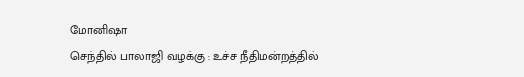மோனிஷா
செந்தில் பாலாஜி வழக்கு : உச்ச நீதிமன்றத்தில்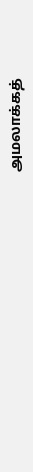அமலாக்கத்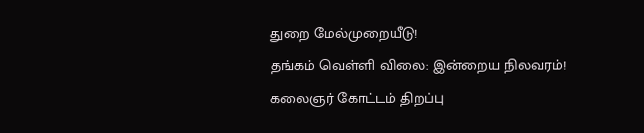துறை மேல்முறையீடு!
தங்கம் வெள்ளி விலை: இன்றைய நிலவரம்!
கலைஞர் கோட்டம் திறப்பு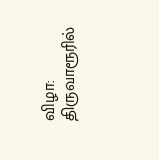விழா: திருவாரூரில்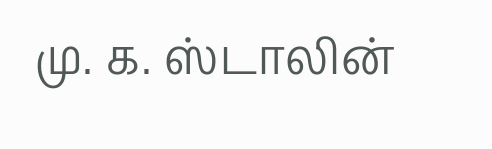மு. க. ஸ்டாலின்